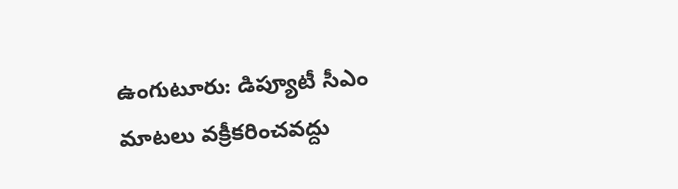ఉంగుటూరు: డిప్యూటీ సీఎం మాటలు వక్రీకరించవద్దు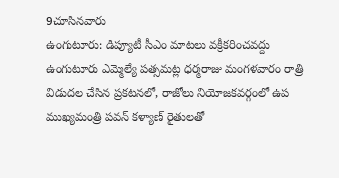9చూసినవారు
ఉంగుటూరు: డిప్యూటీ సీఎం మాటలు వక్రీకరించవద్దు
ఉంగుటూరు ఎమ్మెల్యే పత్సమట్ల ధర్మరాజు మంగళవారం రాత్రి విడుదల చేసిన ప్రకటనలో, రాజోలు నియోజకవర్గంలో ఉప ముఖ్యమంత్రి పవన్ కళ్యాణ్ రైతులతో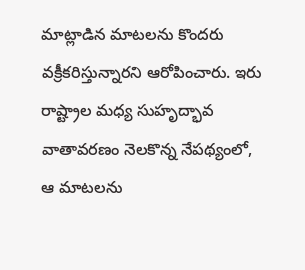మాట్లాడిన మాటలను కొందరు వక్రీకరిస్తున్నారని ఆరోపించారు. ఇరు రాష్ట్రాల మధ్య సుహృద్భావ వాతావరణం నెలకొన్న నేపథ్యంలో, ఆ మాటలను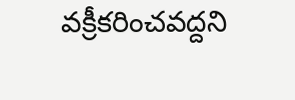వక్రీకరించవద్దని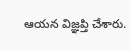ఆయన విజ్ఞప్తి చేశారు.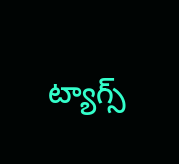ట్యాగ్స్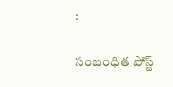:

సంబంధిత పోస్ట్